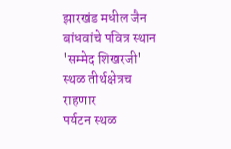झारखंड मधील जैन बांधवांचे पवित्र स्थान 'सम्मेद शिखरजी' स्थळ तीर्थक्षेत्रच राहणार
पर्यटन स्थळ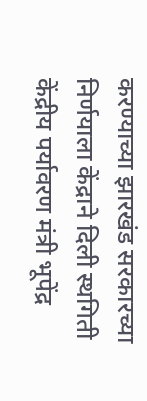करण्याच्या झारखंड सरकारच्या निर्णयाला केंद्राने दिली स्थगिती
केंद्रीय पर्यावरण मंत्री भूपेंद्र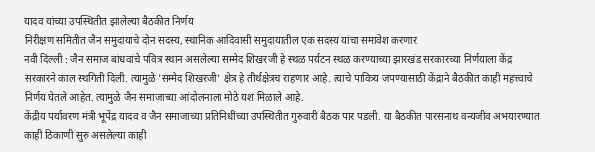यादव यांच्या उपस्थितीत झालेल्या बैठकीत निर्णय
निरीक्षण समितीत जैन समुदायाचे दोन सदस्य, स्थानिक आदिवासी समुदायातील एक सदस्य यांचा समावेश करणार
नवी दिल्ली : जैन समाज बांधवांचे पवित्र स्थान असलेल्या सम्मेद शिखरजी हे स्थळ पर्यटन स्थळ करण्याच्या झारखंड सरकारच्या निर्णयाला केंद्र सरकारने काल स्थगिती दिली. त्यामुळे 'सम्मेद शिखरजी' क्षेत्र हे तीर्थक्षेत्रच राहणार आहे. त्याचे पावित्र्य जपण्यासाठी केंद्राने बैठकीत काही महत्त्वाचे निर्णय घेतले आहेत. त्यामुळे जैन समाजाच्या आंदोलनाला मोठे यश मिळाले आहे.
केंद्रीय पर्यावरण मंत्री भूपेंद्र यादव व जैन समाजाच्या प्रतिनिधींच्या उपस्थितीत गुरुवारी बैठक पार पडली. या बैठकीत पारसनाथ वन्यजीव अभयारण्यात काही ठिकाणी सुरु असलेल्या काही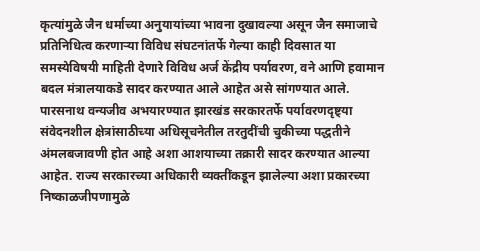कृत्यांमुळे जैन धर्माच्या अनुयायांच्या भावना दुखावल्या असून जैन समाजाचे प्रतिनिधित्व करणाऱ्या विविध संघटनांतर्फे गेल्या काही दिवसात या समस्येविषयी माहिती देणारे विविध अर्ज केंद्रीय पर्यावरण, वने आणि हवामान बदल मंत्रालयाकडे सादर करण्यात आले आहेत असे सांगण्यात आले.
पारसनाथ वन्यजीव अभयारण्यात झारखंड सरकारतर्फे पर्यावरणदृष्ट्या संवेदनशील क्षेत्रांसाठीच्या अधिसूचनेतील तरतुदींची चुकीच्या पद्धतीने अंमलबजावणी होत आहे अशा आशयाच्या तक्रारी सादर करण्यात आल्या आहेत. राज्य सरकारच्या अधिकारी व्यक्तींकडून झालेल्या अशा प्रकारच्या निष्काळजीपणामुळे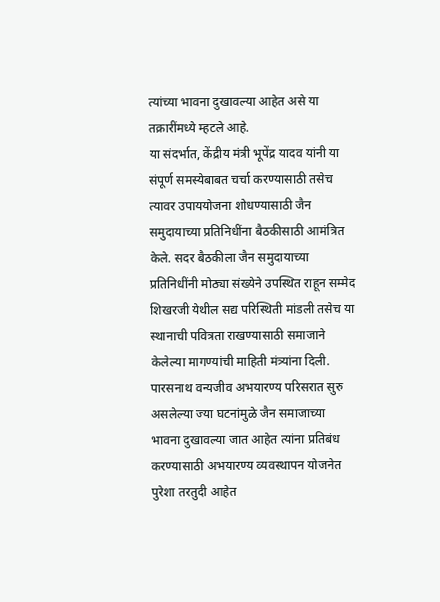त्यांच्या भावना दुखावल्या आहेत असे या तक्रारींमध्ये म्हटले आहे.
या संदर्भात, केंद्रीय मंत्री भूपेंद्र यादव यांनी या संपूर्ण समस्येबाबत चर्चा करण्यासाठी तसेच त्यावर उपाययोजना शोधण्यासाठी जैन समुदायाच्या प्रतिनिधींना बैठकीसाठी आमंत्रित केले. सदर बैठकीला जैन समुदायाच्या प्रतिनिधींनी मोठ्या संख्येने उपस्थित राहून सम्मेद शिखरजी येथील सद्य परिस्थिती मांडली तसेच या स्थानाची पवित्रता राखण्यासाठी समाजाने केलेल्या मागण्यांची माहिती मंत्र्यांना दिली.
पारसनाथ वन्यजीव अभयारण्य परिसरात सुरु असलेल्या ज्या घटनांमुळे जैन समाजाच्या भावना दुखावल्या जात आहेत त्यांना प्रतिबंध करण्यासाठी अभयारण्य व्यवस्थापन योजनेत पुरेशा तरतुदी आहेत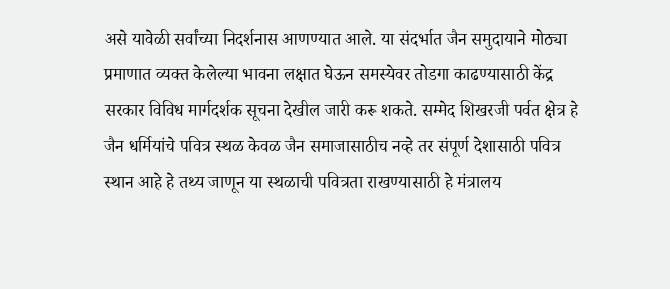असे यावेळी सर्वांच्या निदर्शनास आणण्यात आले. या संदर्भात जैन समुदायाने मोठ्या प्रमाणात व्यक्त केलेल्या भावना लक्षात घेऊन समस्येवर तोडगा काढण्यासाठी केंद्र सरकार विविध मार्गदर्शक सूचना देखील जारी करू शकते. सम्मेद शिखरजी पर्वत क्षेत्र हे जैन धर्मियांचे पवित्र स्थळ केवळ जैन समाजासाठीच नव्हे तर संपूर्ण देशासाठी पवित्र स्थान आहे हे तथ्य जाणून या स्थळाची पवित्रता राखण्यासाठी हे मंत्रालय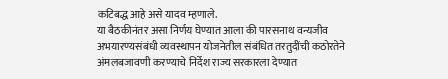कटिबद्ध आहे असे यादव म्हणाले.
या बैठकीनंतर असा निर्णय घेण्यात आला की पारसनाथ वन्यजीव अभयारण्यसंबंधी व्यवस्थापन योजनेतील संबंधित तरतुदींची कठोरतेने अंमलबजावणी करण्याचे निर्देश राज्य सरकारला देण्यात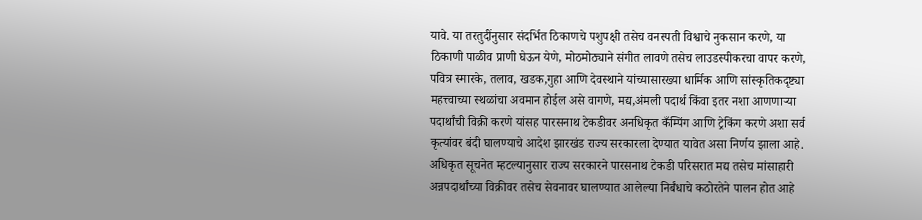यावे. या तरतुदींनुसार संदर्भित ठिकाणचे पशुपक्षी तसेच वनस्पती विश्वाचे नुकसान करणे, या ठिकाणी पाळीव प्राणी घेऊन येणे, मोठमोठ्याने संगीत लावणे तसेच लाउडस्पीकरचा वापर करणे, पवित्र स्मारके, तलाव, खडक,गुहा आणि देवस्थाने यांच्यासारख्या धार्मिक आणि सांस्कृतिकदृष्ट्या महत्त्वाच्या स्थळांचा अवमान होईल असे वागणे, मद्य,अंमली पदार्थ किंवा इतर नशा आणणाऱ्या पदार्थांची विक्री करणे यांसह पारसनाथ टेकडीवर अनधिकृत कँम्पिंग आणि ट्रेकिंग करणे अशा सर्व कृत्यांवर बंदी घालण्याचे आदेश झारखंड राज्य सरकारला देण्यात यावेत असा निर्णय झाला आहे. अधिकृत सूचनेत म्हटल्यानुसार राज्य सरकारने पारसनाथ टेकडी परिसरात मद्य तसेच मांसाहारी अन्नपदार्थांच्या विक्रीवर तसेच सेवनावर घालण्यात आलेल्या निर्बंधाचे कठोरतेने पालन होत आहे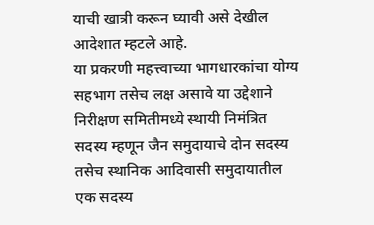याची खात्री करून घ्यावी असे देखील आदेशात म्हटले आहे.
या प्रकरणी महत्त्वाच्या भागधारकांचा योग्य सहभाग तसेच लक्ष असावे या उद्देशाने निरीक्षण समितीमध्ये स्थायी निमंत्रित सदस्य म्हणून जैन समुदायाचे दोन सदस्य तसेच स्थानिक आदिवासी समुदायातील एक सदस्य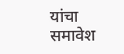यांचा समावेश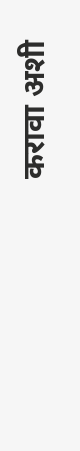करावा अशी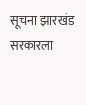सूचना झारखंड सरकारला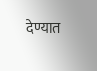देण्यात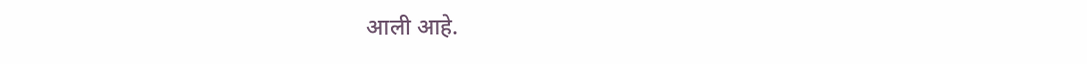आली आहे.